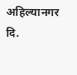अहिल्यानगर दि.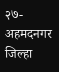२७-
अहमदनगर जिल्हा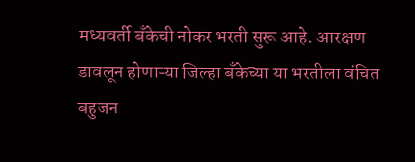मध्यवर्ती बँकेची नोकर भरती सुरू आहे. आरक्षण डावलून होणाऱ्या जिल्हा बँकेच्या या भरतीला वंचित बहुजन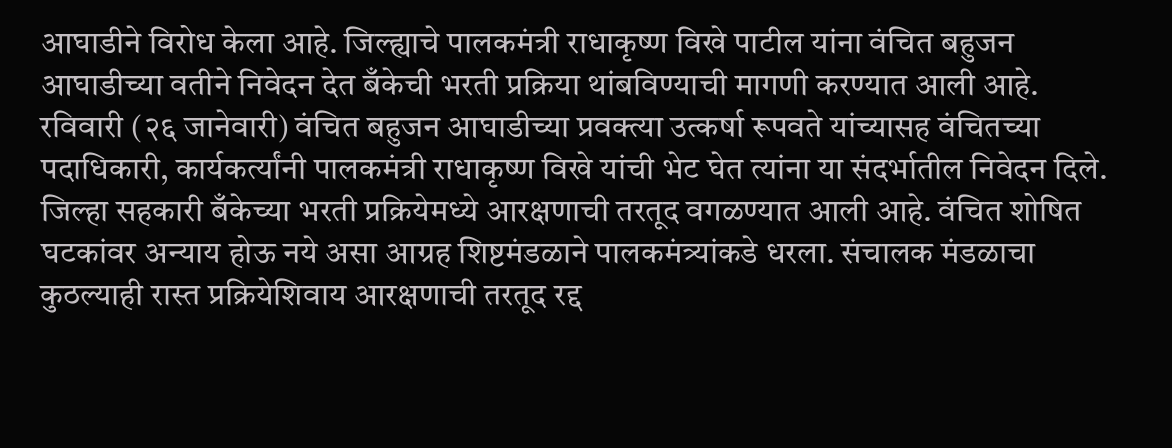आघाडीने विरोध केला आहे. जिल्ह्याचे पालकमंत्री राधाकृष्ण विखे पाटील यांना वंचित बहुजन आघाडीच्या वतीने निवेदन देत बँकेची भरती प्रक्रिया थांबविण्याची मागणी करण्यात आली आहे.
रविवारी (२६ जानेवारी) वंचित बहुजन आघाडीच्या प्रवक्त्या उत्कर्षा रूपवते यांच्यासह वंचितच्या पदाधिकारी, कार्यकर्त्यांनी पालकमंत्री राधाकृष्ण विखे यांची भेट घेत त्यांना या संदर्भातील निवेदन दिले.
जिल्हा सहकारी बँकेच्या भरती प्रक्रियेमध्ये आरक्षणाची तरतूद वगळण्यात आली आहे. वंचित शोषित घटकांवर अन्याय होऊ नये असा आग्रह शिष्टमंडळाने पालकमंत्र्यांकडे धरला. संचालक मंडळाचा कुठल्याही रास्त प्रक्रियेशिवाय आरक्षणाची तरतूद रद्द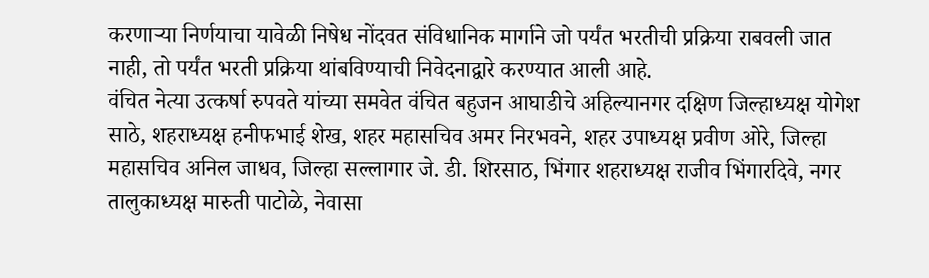करणाऱ्या निर्णयाचा यावेळी निषेध नोंदवत संविधानिक मार्गाने जो पर्यंत भरतीची प्रक्रिया राबवली जात नाही, तो पर्यंत भरती प्रक्रिया थांबविण्याची निवेदनाद्वारे करण्यात आली आहे.
वंचित नेत्या उत्कर्षा रुपवते यांच्या समवेत वंचित बहुजन आघाडीचे अहिल्यानगर दक्षिण जिल्हाध्यक्ष योगेश साठे, शहराध्यक्ष हनीफभाई शेख, शहर महासचिव अमर निरभवने, शहर उपाध्यक्ष प्रवीण ओरे, जिल्हा महासचिव अनिल जाधव, जिल्हा सल्लागार जे. डी. शिरसाठ, भिंगार शहराध्यक्ष राजीव भिंगारदिवे, नगर तालुकाध्यक्ष मारुती पाटोळे, नेवासा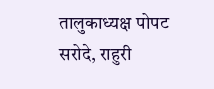तालुकाध्यक्ष पोपट सरोदे, राहुरी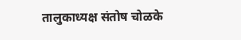तालुकाध्यक्ष संतोष चोळके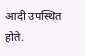आदी उपस्थित होते.